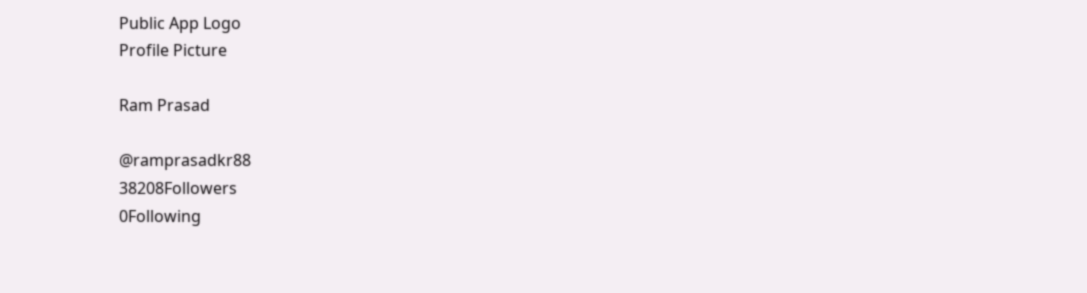Public App Logo
Profile Picture

Ram Prasad

@ramprasadkr88
38208Followers
0Following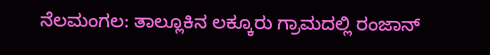ನೆಲಮಂಗಲ: ತಾಲ್ಲೂಕಿನ ಲಕ್ಕೂರು ಗ್ರಾಮದಲ್ಲಿ ರಂಜಾನ್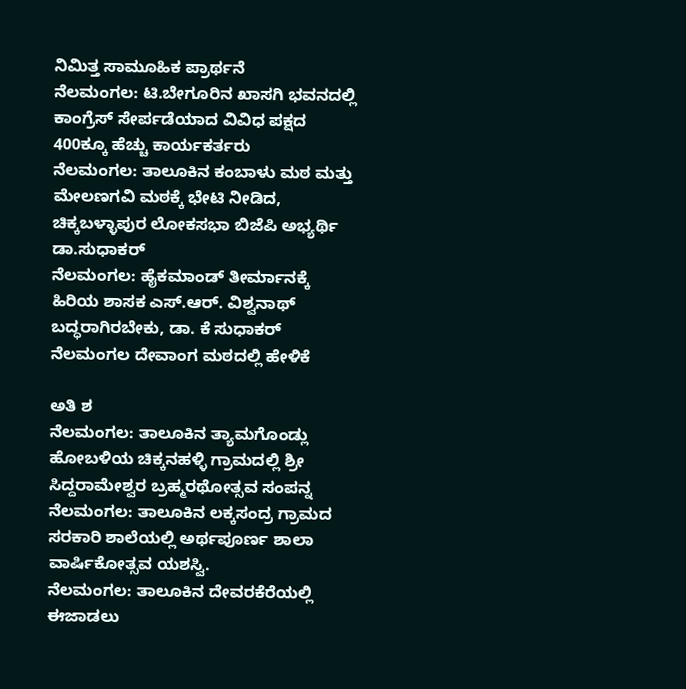ನಿಮಿತ್ತ ಸಾಮೂಹಿಕ ಪ್ರಾರ್ಥನೆ
ನೆಲಮಂಗಲ: ಟಿ.ಬೇಗೂರಿನ ಖಾಸಗಿ ಭವನದಲ್ಲಿ ಕಾಂಗ್ರೆಸ್ ಸೇರ್ಪಡೆಯಾದ ವಿವಿಧ ಪಕ್ಷದ 400ಕ್ಕೂ ಹೆಚ್ಚು ಕಾರ್ಯಕರ್ತರು
ನೆಲಮಂಗಲ: ತಾಲೂಕಿನ ಕಂಬಾಳು ಮಠ ಮತ್ತು ಮೇಲಣಗವಿ ಮಠಕ್ಕೆ ಭೇಟಿ ನೀಡಿದ, ಚಿಕ್ಕಬಳ್ಳಾಪುರ ಲೋಕಸಭಾ ಬಿಜೆಪಿ ಅಭ್ಯರ್ಥಿ ಡಾ.ಸುಧಾಕರ್
ನೆಲಮಂಗಲ: ಹೈಕಮಾಂಡ್ ತೀರ್ಮಾನಕ್ಕೆ ಹಿರಿಯ ಶಾಸಕ ಎಸ್.ಆರ್. ವಿಶ್ವನಾಥ್ ಬದ್ಧರಾಗಿರಬೇಕು, ಡಾ. ಕೆ ಸುಧಾಕರ್ ನೆಲಮಂಗಲ ದೇವಾಂಗ ಮಠದಲ್ಲಿ ಹೇಳಿಕೆ

ಅತಿ ಶ
ನೆಲಮಂಗಲ: ತಾಲೂಕಿನ ತ್ಯಾಮಗೊಂಡ್ಲು ಹೋಬಳಿಯ ಚಿಕ್ಕನಹಳ್ಳಿ ಗ್ರಾಮದಲ್ಲಿ ಶ್ರೀ ಸಿದ್ದರಾಮೇಶ್ವರ ಬ್ರಹ್ಮರಥೋತ್ಸವ ಸಂಪನ್ನ
ನೆಲಮಂಗಲ: ತಾಲೂಕಿನ ಲಕ್ಕಸಂದ್ರ ಗ್ರಾಮದ ಸರಕಾರಿ ಶಾಲೆಯಲ್ಲಿ ಅರ್ಥಪೂರ್ಣ ಶಾಲಾ ವಾರ್ಷಿಕೋತ್ಸವ ಯಶಸ್ವಿ.
ನೆಲಮಂಗಲ: ತಾಲೂಕಿನ ದೇವರಕೆರೆಯಲ್ಲಿ ಈಜಾಡಲು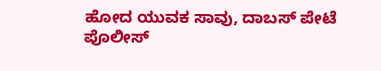ಹೋದ ಯುವಕ ಸಾವು, ದಾಬಸ್ ಪೇಟೆ ಪೊಲೀಸ್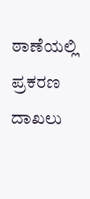ಠಾಣೆಯಲ್ಲಿ ಪ್ರಕರಣ ದಾಖಲು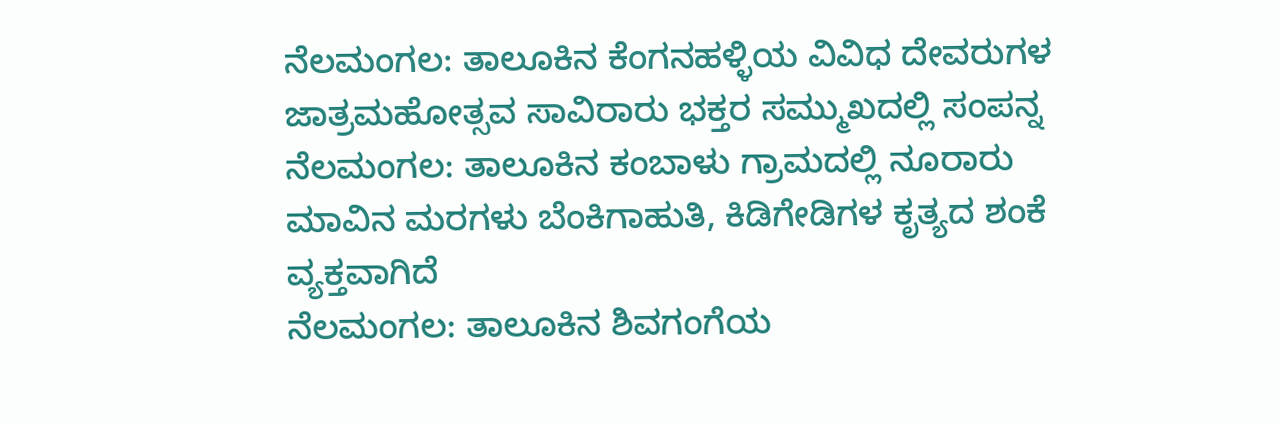ನೆಲಮಂಗಲ: ತಾಲೂಕಿನ ಕೆಂಗನಹಳ್ಳಿಯ ವಿವಿಧ ದೇವರುಗಳ ಜಾತ್ರಮಹೋತ್ಸವ ಸಾವಿರಾರು ಭಕ್ತರ ಸಮ್ಮುಖದಲ್ಲಿ ಸಂಪನ್ನ
ನೆಲಮಂಗಲ: ತಾಲೂಕಿನ ಕಂಬಾಳು ಗ್ರಾಮದಲ್ಲಿ ನೂರಾರು ಮಾವಿನ ಮರಗಳು ಬೆಂಕಿಗಾಹುತಿ, ಕಿಡಿಗೇಡಿಗಳ ಕೃತ್ಯದ ಶಂಕೆ ವ್ಯಕ್ತವಾಗಿದೆ
ನೆಲಮಂಗಲ: ತಾಲೂಕಿನ ಶಿವಗಂಗೆಯ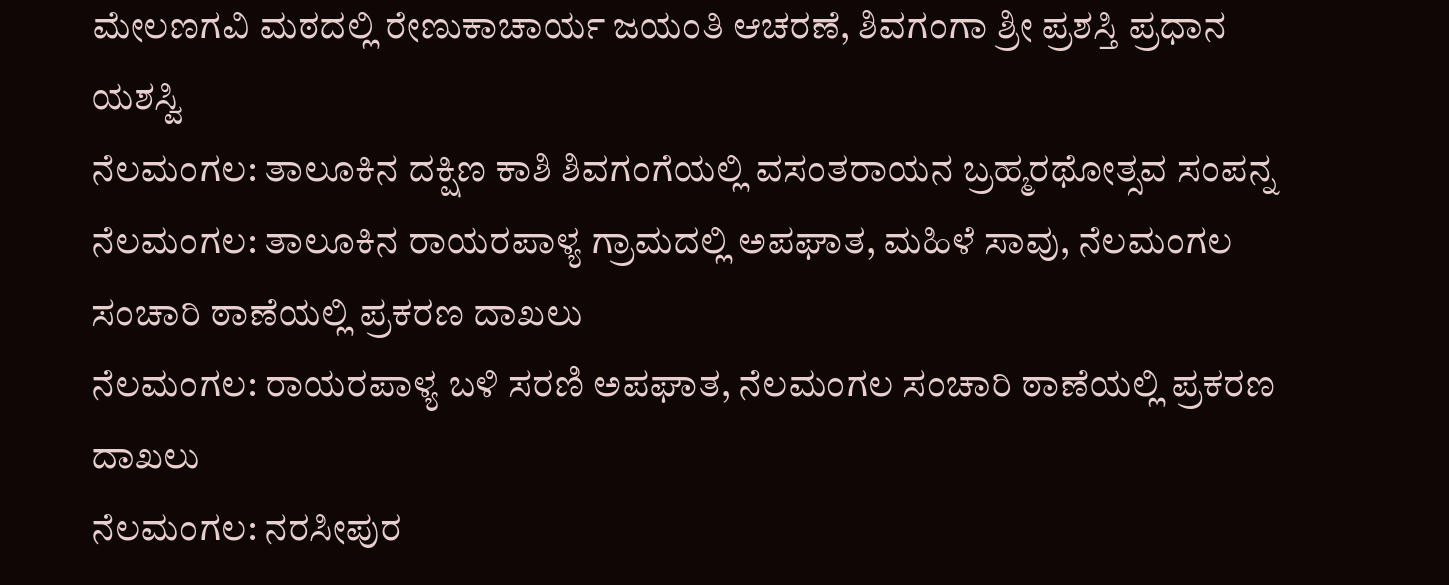ಮೇಲಣಗವಿ ಮಠದಲ್ಲಿ ರೇಣುಕಾಚಾರ್ಯ ಜಯಂತಿ ಆಚರಣೆ, ಶಿವಗಂಗಾ ಶ್ರೀ ಪ್ರಶಸ್ತಿ ಪ್ರಧಾನ ಯಶಸ್ವಿ
ನೆಲಮಂಗಲ: ತಾಲೂಕಿನ ದಕ್ಷಿಣ ಕಾಶಿ ಶಿವಗಂಗೆಯಲ್ಲಿ ವಸಂತರಾಯನ ಬ್ರಹ್ಮರಥೋತ್ಸವ ಸಂಪನ್ನ
ನೆಲಮಂಗಲ: ತಾಲೂಕಿನ ರಾಯರಪಾಳ್ಯ ಗ್ರಾಮದಲ್ಲಿ ಅಪಘಾತ, ಮಹಿಳೆ ಸಾವು, ನೆಲಮಂಗಲ ಸಂಚಾರಿ ಠಾಣೆಯಲ್ಲಿ ಪ್ರಕರಣ ದಾಖಲು
ನೆಲಮಂಗಲ: ರಾಯರಪಾಳ್ಯ ಬಳಿ ಸರಣಿ ಅಪಘಾತ, ನೆಲಮಂಗಲ ಸಂಚಾರಿ ಠಾಣೆಯಲ್ಲಿ ಪ್ರಕರಣ ದಾಖಲು
ನೆಲಮಂಗಲ: ನರಸೀಪುರ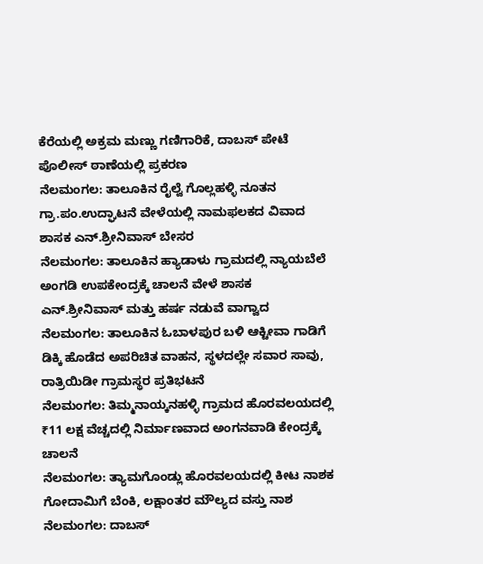ಕೆರೆಯಲ್ಲಿ ಅಕ್ರಮ ಮಣ್ಣು ಗಣಿಗಾರಿಕೆ, ದಾಬಸ್ ಪೇಟೆ ಪೊಲೀಸ್ ಠಾಣೆಯಲ್ಲಿ ಪ್ರಕರಣ
ನೆಲಮಂಗಲ: ತಾಲೂಕಿನ ರೈಲ್ವೆ ಗೊಲ್ಲಹಳ್ಳಿ ನೂತನ ಗ್ರಾ.ಪಂ.ಉದ್ಘಾಟನೆ ವೇಳೆಯಲ್ಲಿ ನಾಮಫಲಕದ ವಿವಾದ ಶಾಸಕ ಎನ್.ಶ್ರೀನಿವಾಸ್ ಬೇಸರ
ನೆಲಮಂಗಲ: ತಾಲೂಕಿನ ಹ್ಯಾಡಾಳು ಗ್ರಾಮದಲ್ಲಿ ನ್ಯಾಯಬೆಲೆ ಅಂಗಡಿ ಉಪಕೇಂದ್ರಕ್ಕೆ ಚಾಲನೆ ವೇಳೆ ಶಾಸಕ ಎನ್.ಶ್ರೀನಿವಾಸ್ ಮತ್ತು ಹರ್ಷ ನಡುವೆ ವಾಗ್ವಾದ
ನೆಲಮಂಗಲ: ತಾಲೂಕಿನ ಓಬಾಳಪುರ ಬಳಿ ಆಕ್ಟೀವಾ ಗಾಡಿಗೆ ಡಿಕ್ಕಿ ಹೊಡೆದ ಅಪರಿಚಿತ ವಾಹನ, ಸ್ಥಳದಲ್ಲೇ ಸವಾರ ಸಾವು, ರಾತ್ರಿಯಿಡೀ ಗ್ರಾಮಸ್ಥರ ಪ್ರತಿಭಟನೆ
ನೆಲಮಂಗಲ: ತಿಮ್ಮನಾಯ್ಕನಹಳ್ಳಿ ಗ್ರಾಮದ ಹೊರವಲಯದಲ್ಲಿ ₹11 ಲಕ್ಷ ವೆಚ್ಚದಲ್ಲಿ ನಿರ್ಮಾಣವಾದ ಅಂಗನವಾಡಿ ಕೇಂದ್ರಕ್ಕೆ ಚಾಲನೆ
ನೆಲಮಂಗಲ: ತ್ಯಾಮಗೊಂಡ್ಲು ಹೊರವಲಯದಲ್ಲಿ ಕೀಟ ನಾಶಕ ಗೋದಾಮಿಗೆ ಬೆಂಕಿ, ಲಕ್ಷಾಂತರ ಮೌಲ್ಯದ ವಸ್ತು ನಾಶ
ನೆಲಮಂಗಲ: ದಾಬಸ್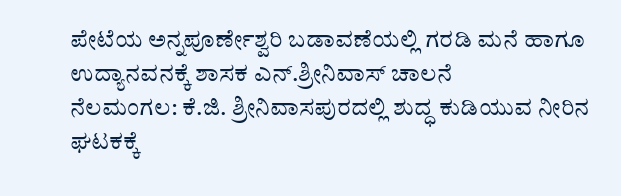ಪೇಟೆಯ ಅನ್ನಪೂರ್ಣೇಶ್ವರಿ ಬಡಾವಣೆಯಲ್ಲಿ ಗರಡಿ ಮನೆ ಹಾಗೂ ಉದ್ಯಾನವನಕ್ಕೆ ಶಾಸಕ ಎನ್.ಶ್ರೀನಿವಾಸ್ ಚಾಲನೆ
ನೆಲಮಂಗಲ: ಕೆ.ಜಿ. ಶ್ರೀನಿವಾಸಪುರದಲ್ಲಿ ಶುದ್ಧ ಕುಡಿಯುವ ನೀರಿನ ಘಟಕಕ್ಕೆ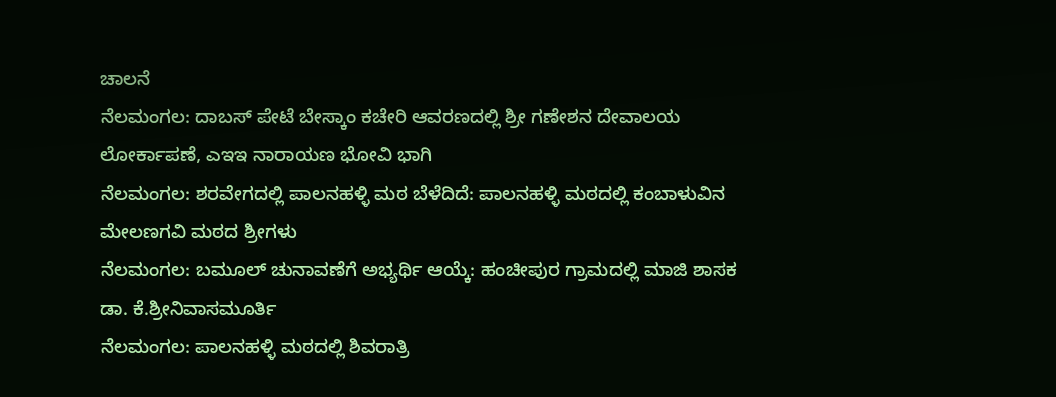ಚಾಲನೆ
ನೆಲಮಂಗಲ: ದಾಬಸ್ ಪೇಟೆ ಬೇಸ್ಕಾಂ ಕಚೇರಿ ಆವರಣದಲ್ಲಿ ಶ್ರೀ ಗಣೇಶನ ದೇವಾಲಯ ಲೋರ್ಕಾಪಣೆ, ಎಇಇ ನಾರಾಯಣ ಭೋವಿ ಭಾಗಿ
ನೆಲಮಂಗಲ: ಶರವೇಗದಲ್ಲಿ ಪಾಲನಹಳ್ಳಿ ಮಠ ಬೆಳೆದಿದೆ: ಪಾಲನಹಳ್ಳಿ ಮಠದಲ್ಲಿ ಕಂಬಾಳುವಿನ ಮೇಲಣಗವಿ ಮಠದ ಶ್ರೀಗಳು
ನೆಲಮಂಗಲ: ಬಮೂಲ್ ಚುನಾವಣೆಗೆ ಅಭ್ಯರ್ಥಿ ಆಯ್ಕೆ: ಹಂಚೀಪುರ ಗ್ರಾಮದಲ್ಲಿ ಮಾಜಿ ಶಾಸಕ ಡಾ. ಕೆ.ಶ್ರೀನಿವಾಸಮೂರ್ತಿ
ನೆಲಮಂಗಲ: ಪಾಲನಹಳ್ಳಿ ಮಠದಲ್ಲಿ ಶಿವರಾತ್ರಿ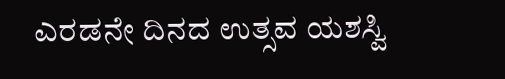ಎರಡನೇ ದಿನದ ಉತ್ಸವ ಯಶಸ್ವಿ